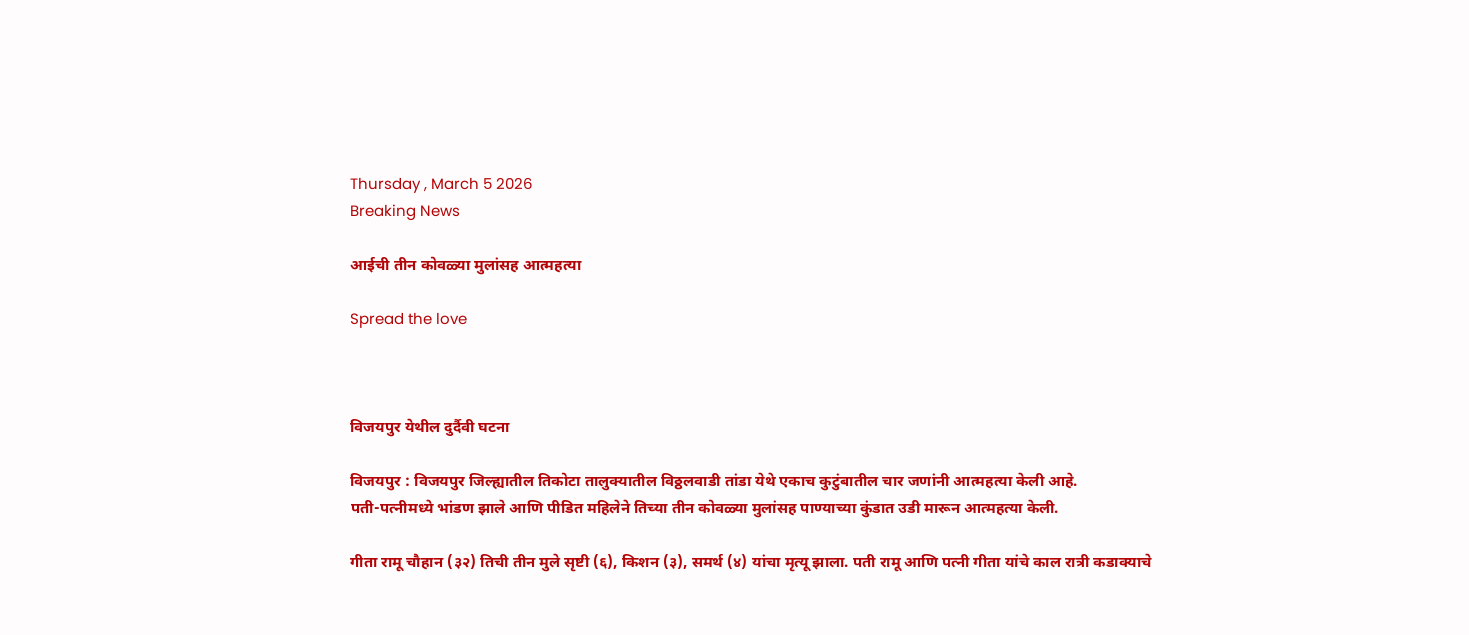Thursday , March 5 2026
Breaking News

आईची तीन कोवळ्या मुलांसह आत्महत्या

Spread the love



विजयपुर येथील दुर्दैवी घटना

विजयपुर : विजयपुर जिल्ह्यातील तिकोटा तालुक्यातील विठ्ठलवाडी तांडा येथे एकाच कुटुंबातील चार जणांनी आत्महत्या केली आहे.
पती-पत्नीमध्ये भांडण झाले आणि पीडित महिलेने तिच्या तीन कोवळ्या मुलांसह पाण्याच्या कुंडात उडी मारून आत्महत्या केली.

गीता रामू चौहान (३२) तिची तीन मुले सृष्टी (६), किशन (३), समर्थ (४) यांचा मृत्यू झाला. पती रामू आणि पत्नी गीता यांचे काल रात्री कडाक्याचे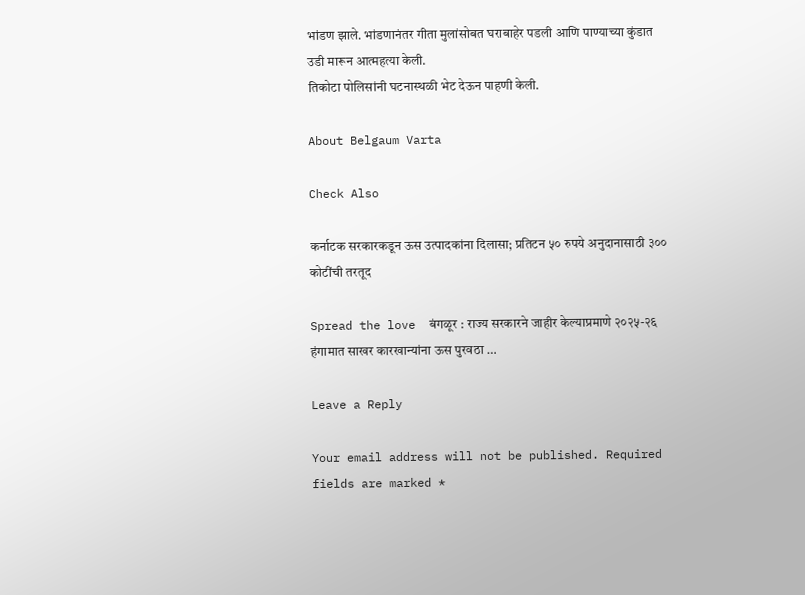भांडण झाले. भांडणानंतर गीता मुलांसोबत घराबाहेर पडली आणि पाण्याच्या कुंडात उडी मारून आत्महत्या केली.
तिकोटा पोलिसांनी घटनास्थळी भेट देऊन पाहणी केली.

About Belgaum Varta

Check Also

कर्नाटक सरकारकडून ऊस उत्पादकांना दिलासा; प्रतिटन ५० रुपये अनुदानासाठी ३०० कोटींची तरतूद

Spread the love  बंगळूर : राज्य सरकारने जाहीर केल्याप्रमाणे २०२५-२६ हंगामात साखर कारखान्यांना ऊस पुरवठा …

Leave a Reply

Your email address will not be published. Required fields are marked *